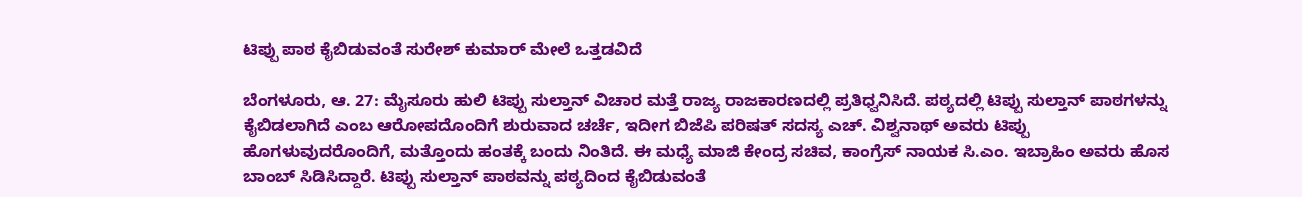ಟಿಪ್ಪು ಪಾಠ ಕೈಬಿಡುವಂತೆ ಸುರೇಶ್ ಕುಮಾರ್ ಮೇಲೆ ಒತ್ತಡವಿದೆ

ಬೆಂಗಳೂರು, ಆ. 27: ಮೈಸೂರು ಹುಲಿ ಟಿಪ್ಪು ಸುಲ್ತಾನ್ ವಿಚಾರ ಮತ್ತೆ ರಾಜ್ಯ ರಾಜಕಾರಣದಲ್ಲಿ ಪ್ರತಿಧ್ವನಿಸಿದೆ. ಪಠ್ಯದಲ್ಲಿ ಟಿಪ್ಪು ಸುಲ್ತಾನ್ ಪಾಠಗಳನ್ನು ಕೈಬಿಡಲಾಗಿದೆ ಎಂಬ ಆರೋಪದೊಂದಿಗೆ ಶುರುವಾದ ಚರ್ಚೆ, ಇದೀಗ ಬಿಜೆಪಿ ಪರಿಷತ್ ಸದಸ್ಯ ಎಚ್. ವಿಶ್ವನಾಥ್ ಅವರು ಟಿಪ್ಪು ಹೊಗಳುವುದರೊಂದಿಗೆ, ಮತ್ತೊಂದು ಹಂತಕ್ಕೆ ಬಂದು ನಿಂತಿದೆ. ಈ ಮಧ್ಯೆ ಮಾಜಿ ಕೇಂದ್ರ ಸಚಿವ, ಕಾಂಗ್ರೆಸ್ ನಾಯಕ ಸಿ.ಎಂ. ಇಬ್ರಾಹಿಂ ಅವರು ಹೊಸ ಬಾಂಬ್ ಸಿಡಿಸಿದ್ದಾರೆ. ಟಿಪ್ಪು ಸುಲ್ತಾನ್ ಪಾಠವನ್ನು ಪಠ್ಯದಿಂದ ಕೈಬಿಡುವಂತೆ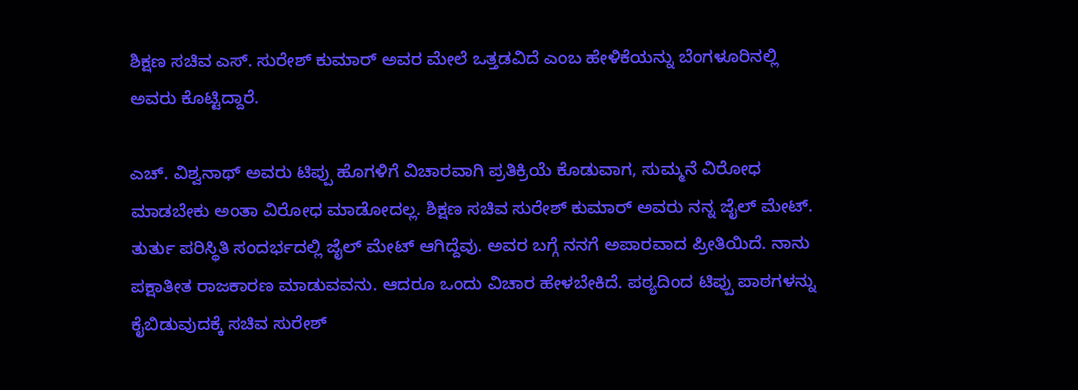ಶಿಕ್ಷಣ ಸಚಿವ ಎಸ್. ಸುರೇಶ್ ಕುಮಾರ್ ಅವರ ಮೇಲೆ ಒತ್ತಡವಿದೆ ಎಂಬ ಹೇಳಿಕೆಯನ್ನು ಬೆಂಗಳೂರಿನಲ್ಲಿ ಅವರು ಕೊಟ್ಟಿದ್ದಾರೆ.

ಎಚ್. ವಿಶ್ವನಾಥ್ ಅವರು ಟಿಪ್ಪು ಹೊಗಳಿಗೆ ವಿಚಾರವಾಗಿ ಪ್ರತಿಕ್ರಿಯೆ ಕೊಡುವಾಗ, ಸುಮ್ಮನೆ ವಿರೋಧ ಮಾಡಬೇಕು ಅಂತಾ ವಿರೋಧ ಮಾಡೋದಲ್ಲ. ಶಿಕ್ಷಣ ಸಚಿವ ಸುರೇಶ್ ಕುಮಾರ್ ಅವರು ನನ್ನ ಜೈಲ್ ಮೇಟ್. ತುರ್ತು ಪರಿಸ್ಥಿತಿ ಸಂದರ್ಭದಲ್ಲಿ ಜೈಲ್ ಮೇಟ್ ಆಗಿದ್ದೆವು. ಅವರ ಬಗ್ಗೆ ನನಗೆ ಅಪಾರವಾದ ಪ್ರೀತಿಯಿದೆ. ನಾನು ಪಕ್ಷಾತೀತ ರಾಜಕಾರಣ ಮಾಡುವವನು. ಆದರೂ ಒಂದು ವಿಚಾರ ಹೇಳಬೇಕಿದೆ. ಪಠ್ಯದಿಂದ ಟಿಪ್ಪು ಪಾಠಗಳನ್ನು ಕೈಬಿಡುವುದಕ್ಕೆ ಸಚಿವ ಸುರೇಶ್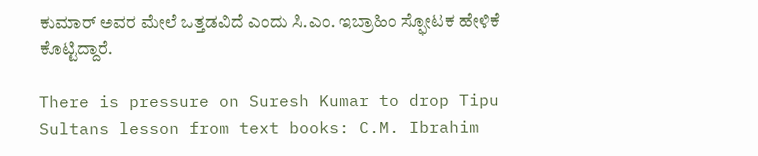ಕುಮಾರ್ ಅವರ ಮೇಲೆ ಒತ್ತಡವಿದೆ ಎಂದು ಸಿ.ಎಂ. ಇಬ್ರಾಹಿಂ ಸ್ಫೋಟಕ ಹೇಳಿಕೆ ಕೊಟ್ಟಿದ್ದಾರೆ.

There is pressure on Suresh Kumar to drop Tipu Sultans lesson from text books: C.M. Ibrahim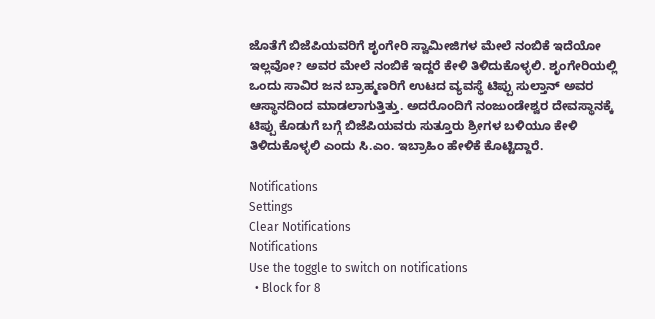ಜೊತೆಗೆ ಬಿಜೆಪಿಯವರಿಗೆ ಶೃಂಗೇರಿ ಸ್ವಾಮೀಜಿಗಳ ಮೇಲೆ ನಂಬಿಕೆ ಇದೆಯೋ ಇಲ್ಲವೋ? ಅವರ ಮೇಲೆ ನಂಬಿಕೆ ಇದ್ದರೆ ಕೇಳಿ ತಿಳಿದುಕೊಳ್ಳಲಿ. ಶೃಂಗೇರಿಯಲ್ಲಿ ಒಂದು ಸಾವಿರ ಜನ ಬ್ರಾಹ್ಮಣರಿಗೆ ಉಟದ ವ್ಯವಸ್ಥೆ ಟಿಪ್ಪು ಸುಲ್ತಾನ್ ಅವರ ಆಸ್ಥಾನದಿಂದ ಮಾಡಲಾಗುತ್ತಿತ್ತು. ಅದರೊಂದಿಗೆ ನಂಜುಂಡೇಶ್ವರ ದೇವಸ್ಥಾನಕ್ಕೆ ಟಿಪ್ಪು ಕೊಡುಗೆ ಬಗ್ಗೆ ಬಿಜೆಪಿಯವರು ಸುತ್ತೂರು ಶ್ರೀಗಳ ಬಳಿಯೂ ಕೇಳಿ ತಿಳಿದುಕೊಳ್ಳಲಿ ಎಂದು ಸಿ.ಎಂ. ಇಬ್ರಾಹಿಂ ಹೇಳಿಕೆ ಕೊಟ್ಟಿದ್ದಾರೆ.

Notifications
Settings
Clear Notifications
Notifications
Use the toggle to switch on notifications
  • Block for 8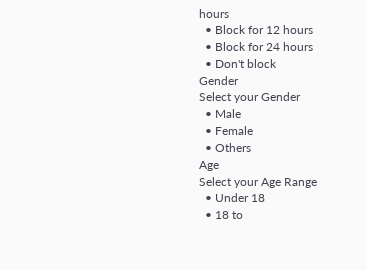hours
  • Block for 12 hours
  • Block for 24 hours
  • Don't block
Gender
Select your Gender
  • Male
  • Female
  • Others
Age
Select your Age Range
  • Under 18
  • 18 to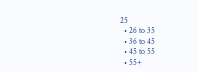25
  • 26 to 35
  • 36 to 45
  • 45 to 55
  • 55+